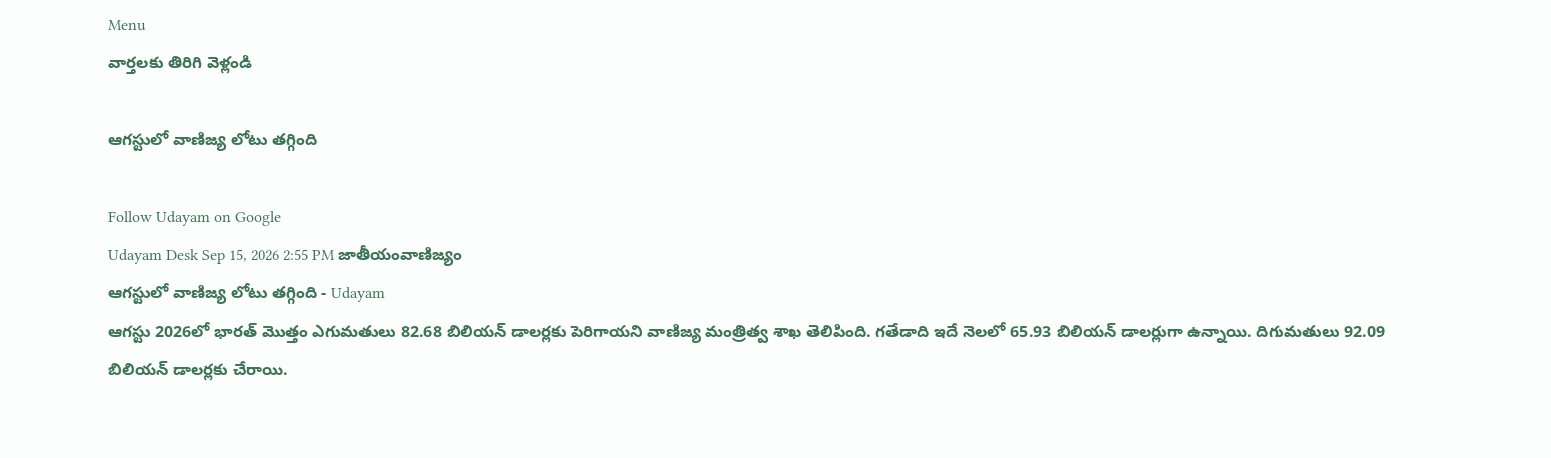Menu
వార్తలకు తిరిగి వెళ్లండి

ఆగస్టులో వాణిజ్య లోటు తగ్గింది

Follow Udayam on Google
Udayam Desk Sep 15, 2026 2:55 PM జాతీయంవాణిజ్యం
ఆగస్టులో వాణిజ్య లోటు తగ్గింది - Udayam
ఆగస్టు 2026లో భారత్ మొత్తం ఎగుమతులు 82.68 బిలియన్ డాలర్లకు పెరిగాయని వాణిజ్య మంత్రిత్వ శాఖ తెలిపింది. గతేడాది ఇదే నెలలో 65.93 బిలియన్ డాలర్లుగా ఉన్నాయి. దిగుమతులు 92.09 బిలియన్ డాలర్లకు చేరాయి.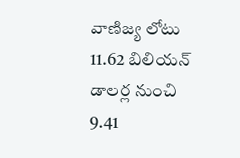వాణిజ్య లోటు 11.62 బిలియన్ డాలర్ల నుంచి 9.41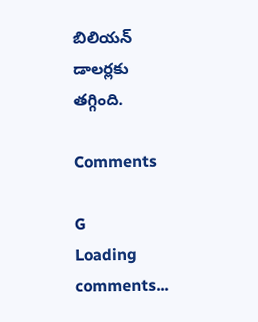బిలియన్ డాలర్లకు తగ్గింది.

Comments

G
Loading comments...